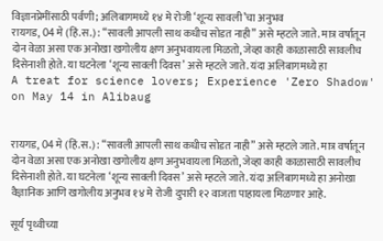विज्ञानप्रेमींसाठी पर्वणी; अलिबागमध्ये १४ मे रोजी ‘शून्य सावली’चा अनुभव
रायगड, 04 मे (हिं.स.) : “सावली आपली साथ कधीच सोडत नाही” असे म्हटले जाते. मात्र वर्षातून दोन वेळा असा एक अनोखा खगोलीय क्षण अनुभवायला मिळतो, जेव्हा काही काळासाठी सावलीच दिसेनाशी होते. या घटनेला ‘शून्य सावली दिवस’ असे म्हटले जाते. यंदा अलिबागमध्ये हा
A treat for science lovers; Experience 'Zero Shadow' on May 14 in Alibaug


रायगड, 04 मे (हिं.स.) : “सावली आपली साथ कधीच सोडत नाही” असे म्हटले जाते. मात्र वर्षातून दोन वेळा असा एक अनोखा खगोलीय क्षण अनुभवायला मिळतो, जेव्हा काही काळासाठी सावलीच दिसेनाशी होते. या घटनेला ‘शून्य सावली दिवस’ असे म्हटले जाते. यंदा अलिबागमध्ये हा अनोखा वैज्ञानिक आणि खगोलीय अनुभव १४ मे रोजी दुपारी १२ वाजता पाहायला मिळणार आहे.

सूर्य पृथ्वीच्या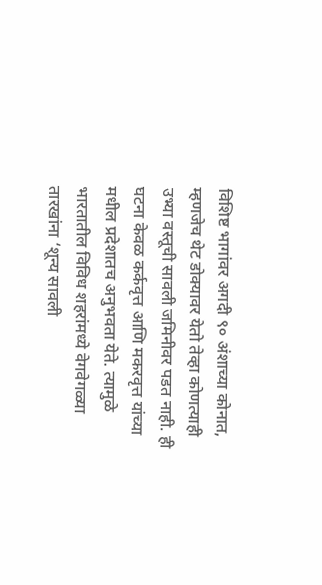विशिष्ट भागांवर अगदी ९० अंशाच्या कोनात, म्हणजेच थेट डोक्यावर येतो तेव्हा कोणत्याही उभ्या वस्तूची सावली जमिनीवर पडत नाही. ही घटना केवळ कर्कवृत्त आणि मकरवृत्त यांच्या मधील प्रदेशातच अनुभवता येते. त्यामुळे भारतातील विविध शहरांमध्ये वेगवेगळ्या तारखांना ‘शून्य सावली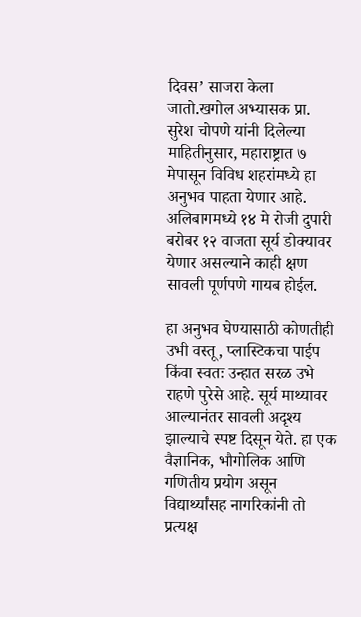दिवस’ साजरा केला जातो.खगोल अभ्यासक प्रा. सुरेश चोपणे यांनी दिलेल्या माहितीनुसार, महाराष्ट्रात ७ मेपासून विविध शहरांमध्ये हा अनुभव पाहता येणार आहे. अलिबागमध्ये १४ मे रोजी दुपारी बरोबर १२ वाजता सूर्य डोक्यावर येणार असल्याने काही क्षण सावली पूर्णपणे गायब होईल.

हा अनुभव घेण्यासाठी कोणतीही उभी वस्तू, प्लास्टिकचा पाईप किंवा स्वतः उन्हात सरळ उभे राहणे पुरेसे आहे. सूर्य माथ्यावर आल्यानंतर सावली अदृश्य झाल्याचे स्पष्ट दिसून येते. हा एक वैज्ञानिक, भौगोलिक आणि गणितीय प्रयोग असून विद्यार्थ्यांसह नागरिकांनी तो प्रत्यक्ष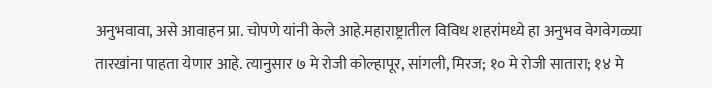अनुभवावा, असे आवाहन प्रा. चोपणे यांनी केले आहे.महाराष्ट्रातील विविध शहरांमध्ये हा अनुभव वेगवेगळ्या तारखांना पाहता येणार आहे. त्यानुसार ७ मे रोजी कोल्हापूर, सांगली, मिरज; १० मे रोजी सातारा; १४ मे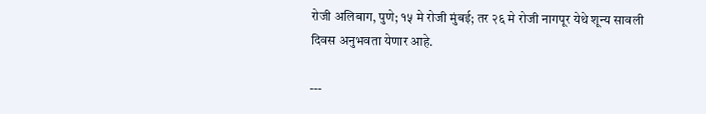रोजी अलिबाग, पुणे; १५ मे रोजी मुंबई; तर २६ मे रोजी नागपूर येथे शून्य सावली दिवस अनुभवता येणार आहे.

---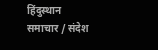हिंदुस्थान समाचार / संदेश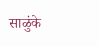साळुंके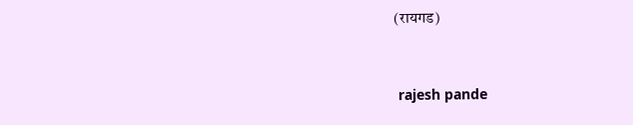(रायगड)


 rajesh pande